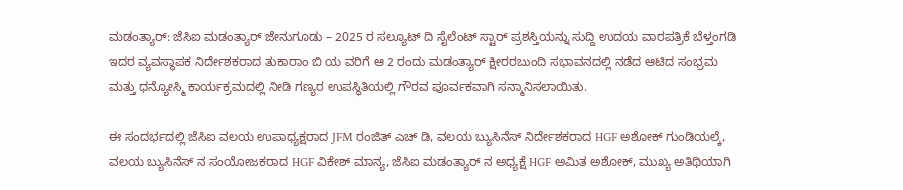ಮಡಂತ್ಯಾರ್: ಜೆಸಿಐ ಮಡಂತ್ಯಾರ್ ಜೇನುಗೂಡು – 2025 ರ ಸಲ್ಯೂಟ್ ದಿ ಸೈಲೆಂಟ್ ಸ್ಟಾರ್ ಪ್ರಶಸ್ತಿಯನ್ನು ಸುದ್ದಿ ಉದಯ ವಾರಪತ್ರಿಕೆ ಬೆಳ್ತಂಗಡಿ ಇದರ ವ್ಯವಸ್ಥಾಪಕ ನಿರ್ದೇಶಕರಾದ ತುಕಾರಾಂ ಬಿ ಯ ವರಿಗೆ ಆ 2 ರಂದು ಮಡಂತ್ಯಾರ್ ಕ್ಷೀರರಬುಂದಿ ಸಭಾವನದಲ್ಲಿ ನಡೆದ ಆಟಿದ ಸಂಭ್ರಮ ಮತ್ತು ಧನ್ಯೋಸ್ಮಿ ಕಾರ್ಯಕ್ರಮದಲ್ಲಿ ನೀಡಿ ಗಣ್ಯರ ಉಪಸ್ಥಿತಿಯಲ್ಲಿ ಗೌರವ ಪೂರ್ವಕವಾಗಿ ಸನ್ಮಾನಿಸಲಾಯಿತು.

ಈ ಸಂದರ್ಭದಲ್ಲಿ ಜೆಸಿಐ ವಲಯ ಉಪಾಧ್ಯಕ್ಷರಾದ JFM ರಂಜಿತ್ ಎಚ್ ಡಿ, ವಲಯ ಬ್ಯುಸಿನೆಸ್ ನಿರ್ದೇಶಕರಾದ HGF ಅಶೋಕ್ ಗುಂಡಿಯಲ್ಕೆ, ವಲಯ ಬ್ಯುಸಿನೆಸ್ ನ ಸಂಯೋಜಕರಾದ HGF ವಿಕೇಶ್ ಮಾನ್ಯ, ಜೆಸಿಐ ಮಡಂತ್ಯಾರ್ ನ ಅಧ್ಯಕ್ಷೆ HGF ಅಮಿತ ಅಶೋಕ್, ಮುಖ್ಯ ಅತಿಥಿಯಾಗಿ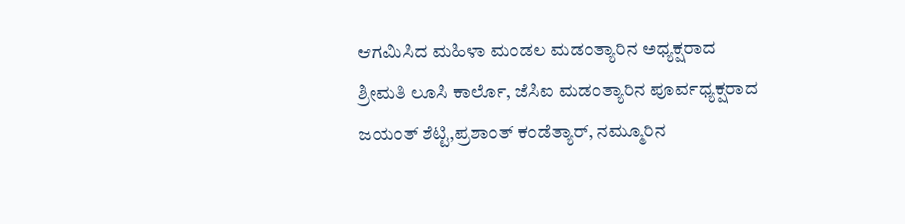ಆಗಮಿಸಿದ ಮಹಿಳಾ ಮಂಡಲ ಮಡಂತ್ಯಾರಿನ ಅಧ್ಯಕ್ಷರಾದ ಶ್ರೀಮತಿ ಲೂಸಿ ಕಾರ್ಲೊ, ಜೆಸಿಐ ಮಡಂತ್ಯಾರಿನ ಪೂರ್ವಧ್ಯಕ್ಷರಾದ ಜಯಂತ್ ಶೆಟ್ಟಿ,ಪ್ರಶಾಂತ್ ಕಂಡೆತ್ಯಾರ್, ನಮ್ಮೂರಿನ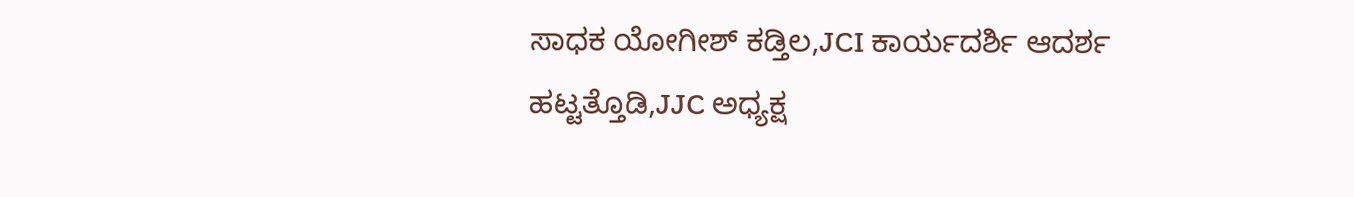ಸಾಧಕ ಯೋಗೀಶ್ ಕಡ್ತಿಲ,JCI ಕಾರ್ಯದರ್ಶಿ ಆದರ್ಶ ಹಟ್ಟತ್ತೊಡಿ,JJC ಅಧ್ಯಕ್ಷ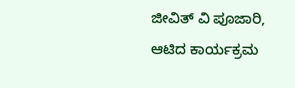ಜೀವಿತ್ ವಿ ಪೂಜಾರಿ, ಆಟಿದ ಕಾರ್ಯಕ್ರಮ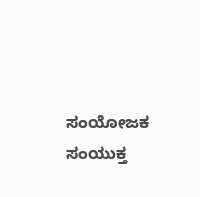ಸಂಯೋಜಕ ಸಂಯುಕ್ತ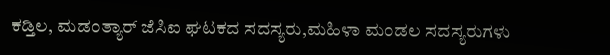ಕಡ್ತಿಲ, ಮಡಂತ್ಯಾರ್ ಜೆಸಿಐ ಘಟಕದ ಸದಸ್ಯರು,ಮಹಿಳಾ ಮಂಡಲ ಸದಸ್ಯರುಗಳು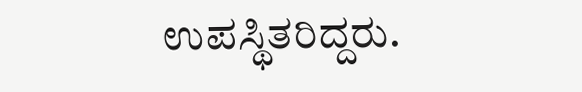ಉಪಸ್ಥಿತರಿದ್ದರು.